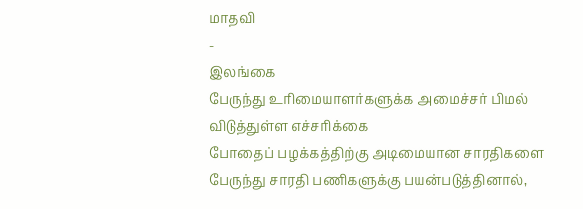மாதவி
-
இலங்கை
பேருந்து உரிமையாளர்களுக்க அமைச்சர் பிமல் விடுத்துள்ள எச்சரிக்கை
போதைப் பழக்கத்திற்கு அடிமையான சாரதிகளை பேருந்து சாரதி பணிகளுக்கு பயன்படுத்தினால்,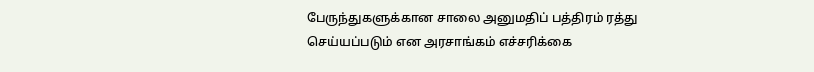பேருந்துகளுக்கான சாலை அனுமதிப் பத்திரம் ரத்து செய்யப்படும் என அரசாங்கம் எச்சரிக்கை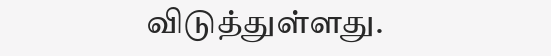விடுத்துள்ளது.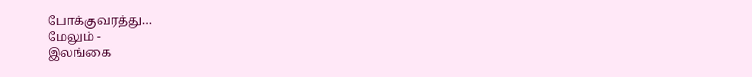போக்குவரத்து…
மேலும் -
இலங்கை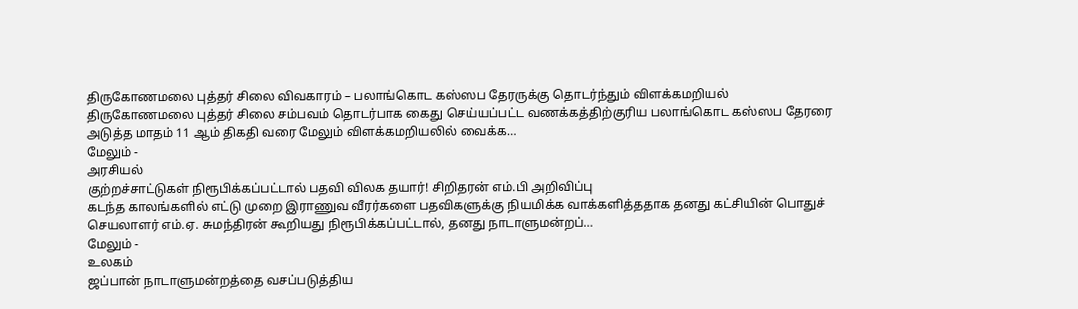திருகோணமலை புத்தர் சிலை விவகாரம் – பலாங்கொட கஸ்ஸப தேரருக்கு தொடர்ந்தும் விளக்கமறியல்
திருகோணமலை புத்தர் சிலை சம்பவம் தொடர்பாக கைது செய்யப்பட்ட வணக்கத்திற்குரிய பலாங்கொட கஸ்ஸப தேரரை அடுத்த மாதம் 11 ஆம் திகதி வரை மேலும் விளக்கமறியலில் வைக்க…
மேலும் -
அரசியல்
குற்றச்சாட்டுகள் நிரூபிக்கப்பட்டால் பதவி விலக தயார்! சிறிதரன் எம்.பி அறிவிப்பு
கடந்த காலங்களில் எட்டு முறை இராணுவ வீரர்களை பதவிகளுக்கு நியமிக்க வாக்களித்ததாக தனது கட்சியின் பொதுச் செயலாளர் எம்.ஏ. சுமந்திரன் கூறியது நிரூபிக்கப்பட்டால், தனது நாடாளுமன்றப்…
மேலும் -
உலகம்
ஜப்பான் நாடாளுமன்றத்தை வசப்படுத்திய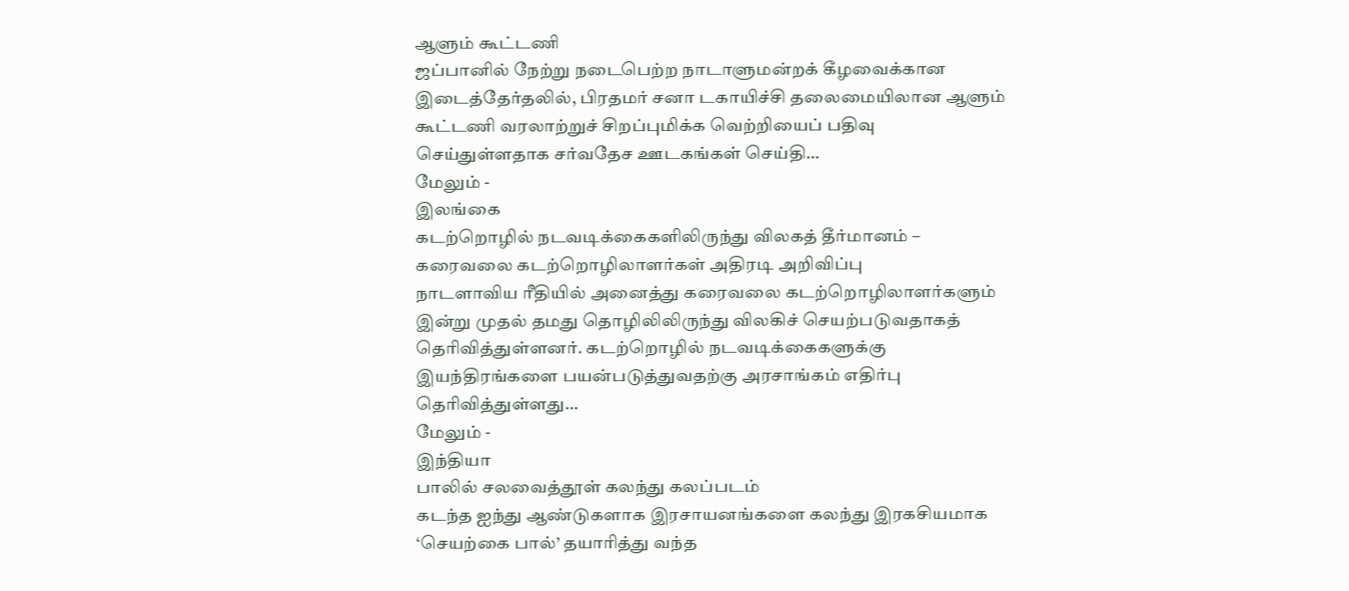ஆளும் கூட்டணி
ஜப்பானில் நேற்று நடைபெற்ற நாடாளுமன்றக் கீழவைக்கான இடைத்தேர்தலில், பிரதமர் சனா டகாயிச்சி தலைமையிலான ஆளும் கூட்டணி வரலாற்றுச் சிறப்புமிக்க வெற்றியைப் பதிவு செய்துள்ளதாக சர்வதேச ஊடகங்கள் செய்தி…
மேலும் -
இலங்கை
கடற்றொழில் நடவடிக்கைகளிலிருந்து விலகத் தீர்மானம் – கரைவலை கடற்றொழிலாளர்கள் அதிரடி அறிவிப்பு
நாடளாவிய ரீதியில் அனைத்து கரைவலை கடற்றொழிலாளர்களும் இன்று முதல் தமது தொழிலிலிருந்து விலகிச் செயற்படுவதாகத் தெரிவித்துள்ளனர். கடற்றொழில் நடவடிக்கைகளுக்கு இயந்திரங்களை பயன்படுத்துவதற்கு அரசாங்கம் எதிர்பு தெரிவித்துள்ளது…
மேலும் -
இந்தியா
பாலில் சலவைத்தூள் கலந்து கலப்படம்
கடந்த ஐந்து ஆண்டுகளாக இரசாயனங்களை கலந்து இரகசியமாக ‘செயற்கை பால்’ தயாரித்து வந்த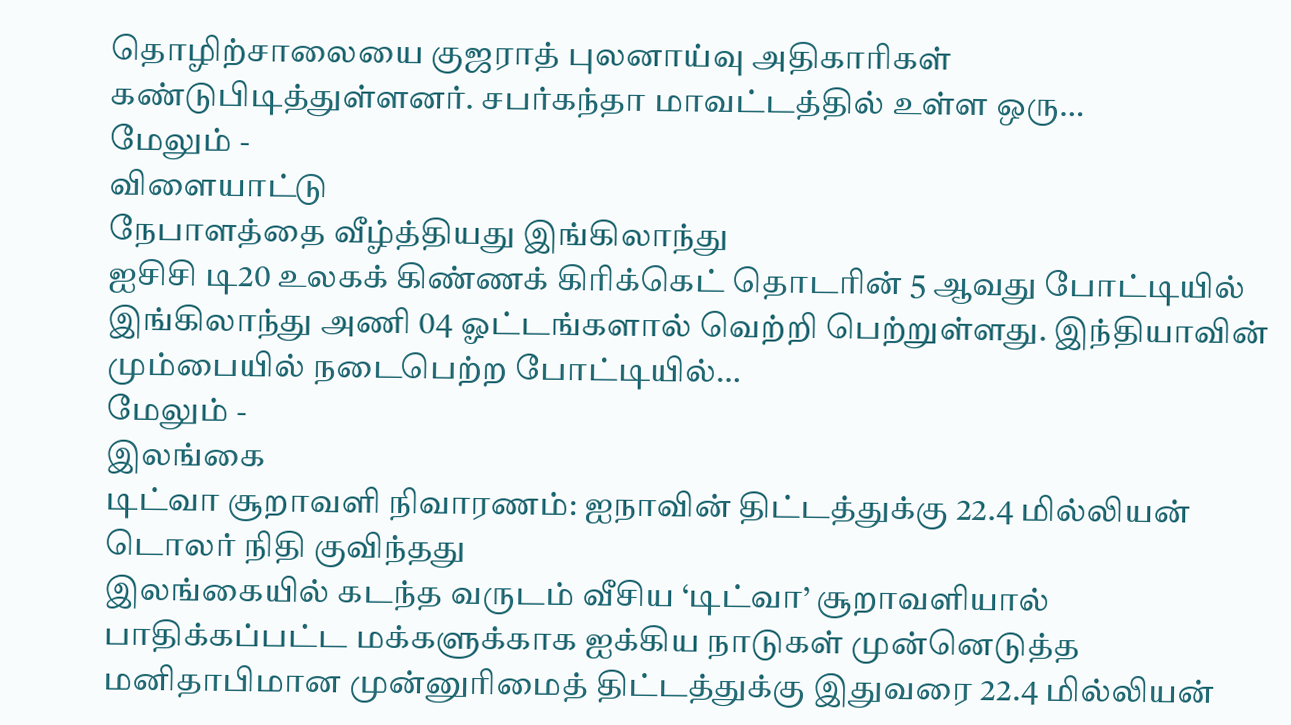தொழிற்சாலையை குஜராத் புலனாய்வு அதிகாரிகள் கண்டுபிடித்துள்ளனர். சபர்கந்தா மாவட்டத்தில் உள்ள ஒரு…
மேலும் -
விளையாட்டு
நேபாளத்தை வீழ்த்தியது இங்கிலாந்து
ஐசிசி டி20 உலகக் கிண்ணக் கிரிக்கெட் தொடரின் 5 ஆவது போட்டியில் இங்கிலாந்து அணி 04 ஓட்டங்களால் வெற்றி பெற்றுள்ளது. இந்தியாவின் மும்பையில் நடைபெற்ற போட்டியில்…
மேலும் -
இலங்கை
டிட்வா சூறாவளி நிவாரணம்: ஐநாவின் திட்டத்துக்கு 22.4 மில்லியன் டொலர் நிதி குவிந்தது
இலங்கையில் கடந்த வருடம் வீசிய ‘டிட்வா’ சூறாவளியால் பாதிக்கப்பட்ட மக்களுக்காக ஐக்கிய நாடுகள் முன்னெடுத்த மனிதாபிமான முன்னுரிமைத் திட்டத்துக்கு இதுவரை 22.4 மில்லியன்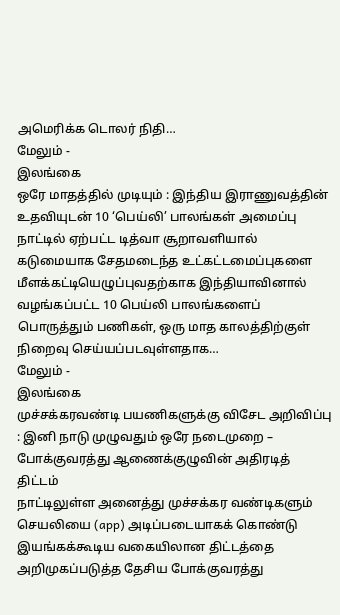அமெரிக்க டொலர் நிதி…
மேலும் -
இலங்கை
ஒரே மாதத்தில் முடியும் : இந்திய இராணுவத்தின் உதவியுடன் 10 ‘பெய்லி’ பாலங்கள் அமைப்பு
நாட்டில் ஏற்பட்ட டித்வா சூறாவளியால் கடுமையாக சேதமடைந்த உட்கட்டமைப்புகளை மீளக்கட்டியெழுப்புவதற்காக இந்தியாவினால் வழங்கப்பட்ட 10 பெய்லி பாலங்களைப் பொருத்தும் பணிகள், ஒரு மாத காலத்திற்குள் நிறைவு செய்யப்படவுள்ளதாக…
மேலும் -
இலங்கை
முச்சக்கரவண்டி பயணிகளுக்கு விசேட அறிவிப்பு : இனி நாடு முழுவதும் ஒரே நடைமுறை – போக்குவரத்து ஆணைக்குழுவின் அதிரடித் திட்டம்
நாட்டிலுள்ள அனைத்து முச்சக்கர வண்டிகளும் செயலியை (app) அடிப்படையாகக் கொண்டு இயங்கக்கூடிய வகையிலான திட்டத்தை அறிமுகப்படுத்த தேசிய போக்குவரத்து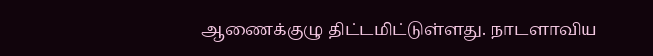ஆணைக்குழு திட்டமிட்டுள்ளது. நாடளாவிய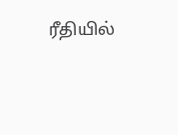ரீதியில்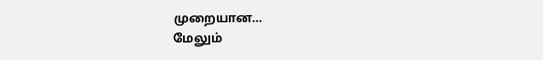முறையான…
மேலும்